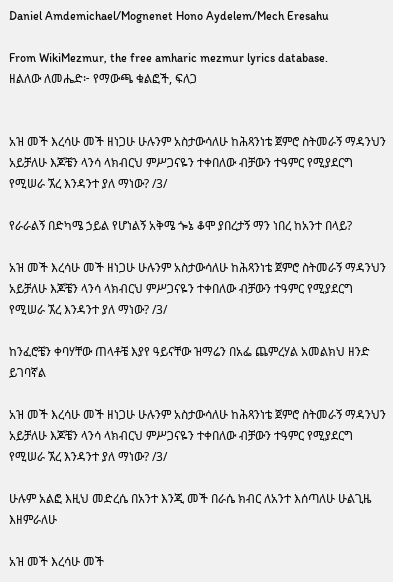Daniel Amdemichael/Mognenet Hono Aydelem/Mech Eresahu

From WikiMezmur, the free amharic mezmur lyrics database.
ዘልለው ለመሔድ፦ የማውጫ ቁልፎች, ፍለጋ


አዝ መች እረሳሁ መች ዘነጋሁ ሁሉንም አስታውሳለሁ ከሕጻንነቴ ጀምሮ ስትመራኝ ማዳንህን አይቻለሁ እጆቼን ላንሳ ላክብርህ ምሥጋናዬን ተቀበለው ብቻውን ተዓምር የሚያደርግ የሚሠራ ኧረ እንዳንተ ያለ ማነው? /3/

የራራልኝ በድካሜ ኃይል የሆነልኝ አቅሜ ጐኔ ቆሞ ያበረታኝ ማን ነበረ ከአንተ በላይ?

አዝ መች እረሳሁ መች ዘነጋሁ ሁሉንም አስታውሳለሁ ከሕጻንነቴ ጀምሮ ስትመራኝ ማዳንህን አይቻለሁ እጆቼን ላንሳ ላክብርህ ምሥጋናዬን ተቀበለው ብቻውን ተዓምር የሚያደርግ የሚሠራ ኧረ እንዳንተ ያለ ማነው? /3/

ከንፈሮቼን ቀባሃቸው ጠላቶቼ እያየ ዓይናቸው ዝማሬን በአፌ ጨምረሃል አመልክህ ዘንድ ይገባኛል

አዝ መች እረሳሁ መች ዘነጋሁ ሁሉንም አስታውሳለሁ ከሕጻንነቴ ጀምሮ ስትመራኝ ማዳንህን አይቻለሁ እጆቼን ላንሳ ላክብርህ ምሥጋናዬን ተቀበለው ብቻውን ተዓምር የሚያደርግ የሚሠራ ኧረ እንዳንተ ያለ ማነው? /3/

ሁሉም አልፎ እዚህ መድረሴ በአንተ እንጂ መች በራሴ ክብር ለአንተ እሰጣለሁ ሁልጊዜ እዘምራለሁ

አዝ መች እረሳሁ መች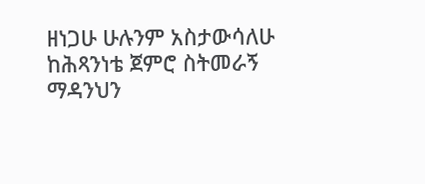ዘነጋሁ ሁሉንም አስታውሳለሁ ከሕጻንነቴ ጀምሮ ስትመራኝ ማዳንህን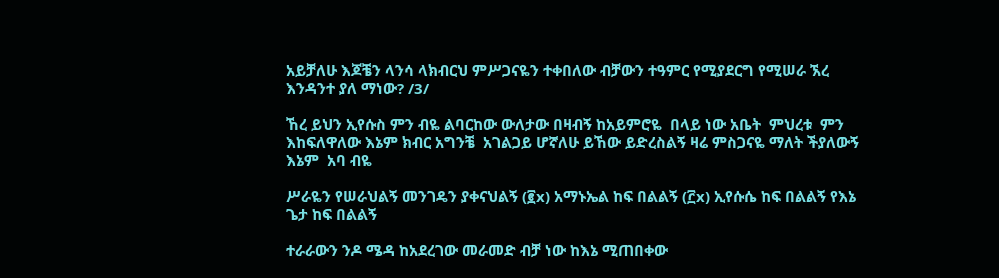አይቻለሁ እጆቼን ላንሳ ላክብርህ ምሥጋናዬን ተቀበለው ብቻውን ተዓምር የሚያደርግ የሚሠራ ኧረ እንዳንተ ያለ ማነው? /3/

ኸረ ይህን ኢየሱስ ምን ብዬ ልባርከው ውለታው በዛብኝ ከአይምሮዬ  በላይ ነው አቤት  ምህረቱ  ምን እከፍለዋለው እኔም ክብር አግንቼ  አገልጋይ ሆኛለሁ ይኸው ይድረስልኝ ዛሬ ምስጋናዬ ማለት ችያለውኝ  እኔም  አባ ብዬ

ሥራዬን የሠራህልኝ መንገዴን ያቀናህልኝ (፪x) አማኑኤል ከፍ በልልኝ (፫x) ኢየሱሴ ከፍ በልልኝ የእኔ ጌታ ከፍ በልልኝ

ተራራውን ንዶ ሜዳ ከአደረገው መራመድ ብቻ ነው ከእኔ ሚጠበቀው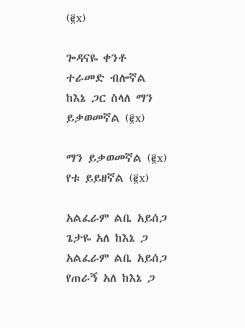(፪x)

ጐዳናዬ ቀንቶ ተራመድ ብሎኛል ከእኔ ጋር ስላለ ማን ይቃወመኛል (፪x)

ማን ይቃወመኛል (፪x) የቱ ይይዘኛል (፪x)

አልፈራም ልቤ አይሰጋ ጌታዬ አለ ከእኔ ጋ አልፈራም ልቤ አይሰጋ የጠራኝ አለ ከእኔ ጋ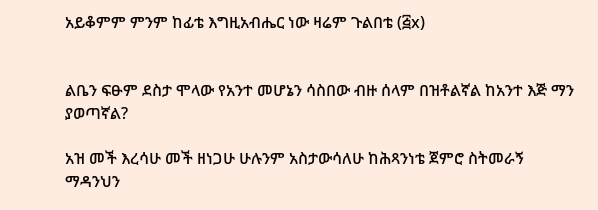አይቆምም ምንም ከፊቴ እግዚአብሔር ነው ዛሬም ጉልበቴ (፭x)


ልቤን ፍፁም ደስታ ሞላው የአንተ መሆኔን ሳስበው ብዙ ሰላም በዝቶልኛል ከአንተ እጅ ማን ያወጣኛል?

አዝ መች እረሳሁ መች ዘነጋሁ ሁሉንም አስታውሳለሁ ከሕጻንነቴ ጀምሮ ስትመራኝ ማዳንህን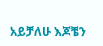አይቻለሁ እጆቼን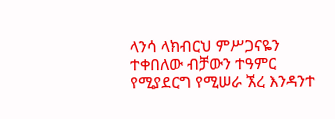ላንሳ ላክብርህ ምሥጋናዬን ተቀበለው ብቻውን ተዓምር የሚያደርግ የሚሠራ ኧረ እንዳንተ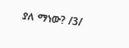ያለ ማነው? /3/